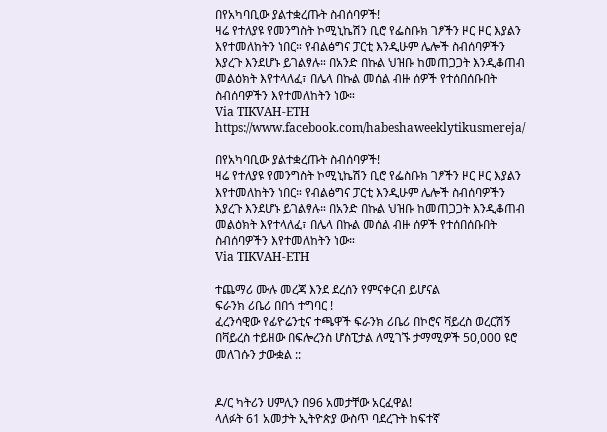በየአካባቢው ያልተቋረጡት ስብሰባዎች!
ዛሬ የተለያዩ የመንግስት ኮሚኒኬሽን ቢሮ የፌስቡክ ገፆችን ዞር ዞር እያልን እየተመለከትን ነበር። የብልፅግና ፓርቲ እንዲሁም ሌሎች ስብሰባዎችን እያረጉ እንደሆኑ ይገልፃሉ። በአንድ በኩል ህዝቡ ከመጠጋጋት እንዲቆጠብ መልዕክት እየተላለፈ፣ በሌላ በኩል መሰል ብዙ ሰዎች የተሰበሰቡበት ስብሰባዎችን እየተመለከትን ነው።
Via TIKVAH-ETH
https://www.facebook.com/habeshaweeklytikusmereja/

በየአካባቢው ያልተቋረጡት ስብሰባዎች!
ዛሬ የተለያዩ የመንግስት ኮሚኒኬሽን ቢሮ የፌስቡክ ገፆችን ዞር ዞር እያልን እየተመለከትን ነበር። የብልፅግና ፓርቲ እንዲሁም ሌሎች ስብሰባዎችን እያረጉ እንደሆኑ ይገልፃሉ። በአንድ በኩል ህዝቡ ከመጠጋጋት እንዲቆጠብ መልዕክት እየተላለፈ፣ በሌላ በኩል መሰል ብዙ ሰዎች የተሰበሰቡበት ስብሰባዎችን እየተመለከትን ነው።
Via TIKVAH-ETH

ተጨማሪ ሙሉ መረጃ እንደ ደረሰን የምናቀርብ ይሆናል
ፍራንክ ሪቤሪ በበጎ ተግባር !
ፈረንሳዊው የፊዮሬንቲና ተጫዋች ፍራንክ ሪቤሪ በኮሮና ቫይረስ ወረርሽኝ በቫይረስ ተይዘው በፍሎረንስ ሆስፒታል ለሚገኙ ታማሚዎች 50,000 ዩሮ መለገሱን ታውቋል ::


ዶ/ር ካትሪን ሀምሊን በ96 አመታቸው አርፈዋል!
ላለፉት 61 አመታት ኢትዮጵያ ውስጥ ባደረጉት ከፍተኛ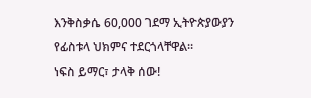እንቅስቃሴ 60,000 ገደማ ኢትዮጵያውያን የፊስቱላ ህክምና ተደርጎላቸዋል።
ነፍስ ይማር፣ ታላቅ ሰው!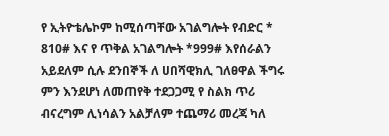የ ኢትዮቴሌኮም ከሚሰጣቸው አገልግሎት የብድር * 810# እና የ ጥቅል አገልግሎት *999# እየሰራልን አይደለም ሲሉ ደንበኞች ለ ሀበሻዊክሊ ገለፀዋል ችግሩ ምን እንደሆነ ለመጠየቅ ተደጋጋሚ የ ስልክ ጥሪ ብናረግም ሊነሳልን አልቻለም ተጨማሪ መረጃ ካለ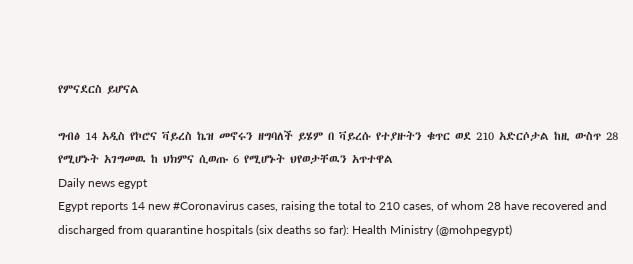የምናደርስ ይሆናል

ግብፅ 14 አዲስ የኮሮና ቫይረስ ኬዝ መኖሩን ዘግባለች ይሄም በ ቫይረሱ የተያዙትን ቁጥር ወደ 210 አድርሶታል ከዚ ውስጥ 28 የሚሆኑት አገግመዉ ከ ህክምና ሲወጡ 6 የሚሆኑት ህየወታቸዉን አጥተዋል
Daily news egypt
Egypt reports 14 new #Coronavirus cases, raising the total to 210 cases, of whom 28 have recovered and discharged from quarantine hospitals (six deaths so far): Health Ministry (@mohpegypt)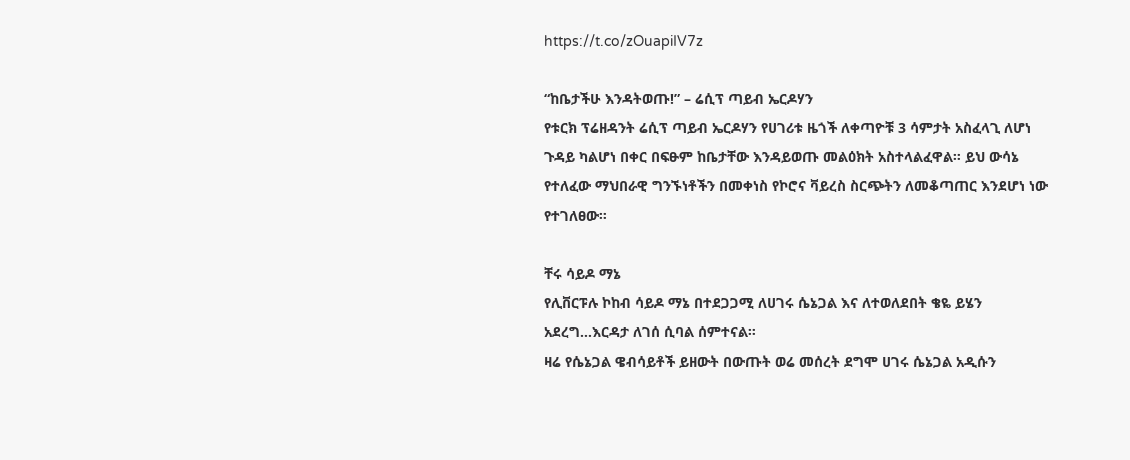https://t.co/zOuapiIV7z

“ከቤታችሁ እንዳትወጡ!” – ሬሲፕ ጣይብ ኤርዶሃን
የቱርክ ፕሬዘዳንት ሬሲፕ ጣይብ ኤርዶሃን የሀገሪቱ ዜጎች ለቀጣዮቹ 3 ሳምታት አስፈላጊ ለሆነ ጉዳይ ካልሆነ በቀር በፍፁም ከቤታቸው እንዳይወጡ መልዕክት አስተላልፈዋል። ይህ ውሳኔ የተለፈው ማህበራዊ ግንኙነቶችን በመቀነስ የኮሮና ቫይረስ ስርጭትን ለመቆጣጠር እንደሆነ ነው የተገለፀው።

ቸሩ ሳይዶ ማኔ
የሊቨርፑሉ ኮከብ ሳይዶ ማኔ በተደጋጋሚ ለሀገሩ ሴኔጋል እና ለተወለደበት ቄዬ ይሄን አደረግ…እርዳታ ለገሰ ሲባል ሰምተናል።
ዛሬ የሴኔጋል ዌብሳይቶች ይዘውት በውጡት ወሬ መሰረት ደግሞ ሀገሩ ሴኔጋል አዲሱን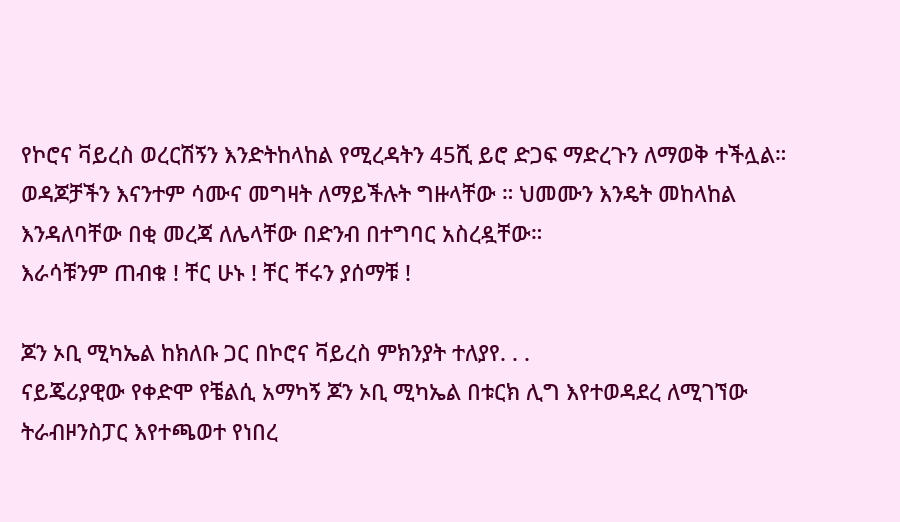የኮሮና ቫይረስ ወረርሽኝን እንድትከላከል የሚረዳትን 45ሺ ይሮ ድጋፍ ማድረጉን ለማወቅ ተችሏል።
ወዳጆቻችን እናንተም ሳሙና መግዛት ለማይችሉት ግዙላቸው ። ህመሙን እንዴት መከላከል እንዳለባቸው በቂ መረጃ ለሌላቸው በድንብ በተግባር አስረዷቸው።
እራሳቹንም ጠብቁ ! ቸር ሁኑ ! ቸር ቸሩን ያሰማቹ !

ጆን ኦቢ ሚካኤል ከክለቡ ጋር በኮሮና ቫይረስ ምክንያት ተለያየ. . .
ናይጄሪያዊው የቀድሞ የቼልሲ አማካኝ ጆን ኦቢ ሚካኤል በቱርክ ሊግ እየተወዳደረ ለሚገኘው ትራብዞንስፓር እየተጫወተ የነበረ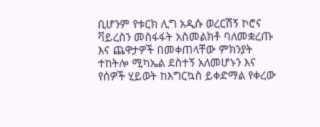ቢሆንም የቱርክ ሊግ አዲሱ ወረርሽኝ ኮሮና ቫይረስን መስፋፋት አስመልክቶ ባለመቋረጡ እና ጨዋታዎች በመቀጠላቸው ምክንያት ተከትሎ ሚካኤል ደስተኝ አለመሆኑን እና የሰዎች ሂይወት ከእግርኳስ ይቀድማል የቀረው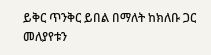ይቅር ጥንቅር ይበል በማለት ከክለቡ ጋር መለያየቱን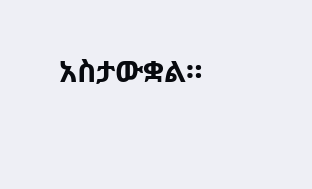አስታውቋል።